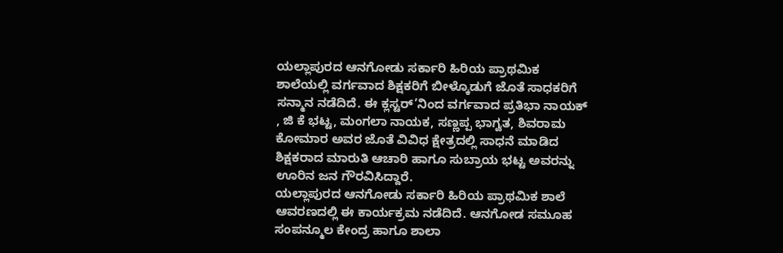ಯಲ್ಲಾಪುರದ ಆನಗೋಡು ಸರ್ಕಾರಿ ಹಿರಿಯ ಪ್ರಾಥಮಿಕ ಶಾಲೆಯಲ್ಲಿ ವರ್ಗವಾದ ಶಿಕ್ಷಕರಿಗೆ ಬೀಳ್ಕೊಡುಗೆ ಜೊತೆ ಸಾಧಕರಿಗೆ ಸನ್ಮಾನ ನಡೆದಿದೆ. ಈ ಕ್ಲಸ್ಟರ್’ನಿಂದ ವರ್ಗವಾದ ಪ್ರತಿಭಾ ನಾಯಕ್ , ಜಿ ಕೆ ಭಟ್ಟ, ಮಂಗಲಾ ನಾಯಕ, ಸಣ್ಣಪ್ಪ ಭಾಗ್ವತ, ಶಿವರಾಮ ಕೋಮಾರ ಅವರ ಜೊತೆ ವಿವಿಧ ಕ್ಷೇತ್ರದಲ್ಲಿ ಸಾಧನೆ ಮಾಡಿದ ಶಿಕ್ಷಕರಾದ ಮಾರುತಿ ಆಚಾರಿ ಹಾಗೂ ಸುಬ್ರಾಯ ಭಟ್ಟ ಅವರನ್ನು ಊರಿನ ಜನ ಗೌರವಿಸಿದ್ದಾರೆ.
ಯಲ್ಲಾಪುರದ ಆನಗೋಡು ಸರ್ಕಾರಿ ಹಿರಿಯ ಪ್ರಾಥಮಿಕ ಶಾಲೆ ಆವರಣದಲ್ಲಿ ಈ ಕಾರ್ಯಕ್ರಮ ನಡೆದಿದೆ. ಆನಗೋಡ ಸಮೂಹ ಸಂಪನ್ಮೂಲ ಕೇಂದ್ರ ಹಾಗೂ ಶಾಲಾ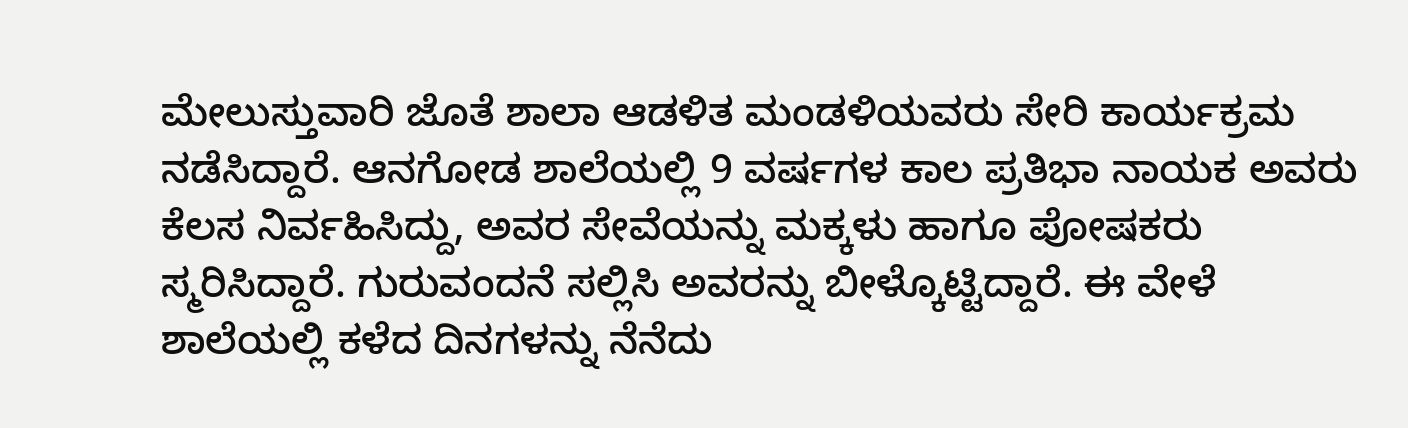ಮೇಲುಸ್ತುವಾರಿ ಜೊತೆ ಶಾಲಾ ಆಡಳಿತ ಮಂಡಳಿಯವರು ಸೇರಿ ಕಾರ್ಯಕ್ರಮ ನಡೆಸಿದ್ದಾರೆ. ಆನಗೋಡ ಶಾಲೆಯಲ್ಲಿ 9 ವರ್ಷಗಳ ಕಾಲ ಪ್ರತಿಭಾ ನಾಯಕ ಅವರು ಕೆಲಸ ನಿರ್ವಹಿಸಿದ್ದು, ಅವರ ಸೇವೆಯನ್ನು ಮಕ್ಕಳು ಹಾಗೂ ಪೋಷಕರು ಸ್ಮರಿಸಿದ್ದಾರೆ. ಗುರುವಂದನೆ ಸಲ್ಲಿಸಿ ಅವರನ್ನು ಬೀಳ್ಕೊಟ್ಟಿದ್ದಾರೆ. ಈ ವೇಳೆ ಶಾಲೆಯಲ್ಲಿ ಕಳೆದ ದಿನಗಳನ್ನು ನೆನೆದು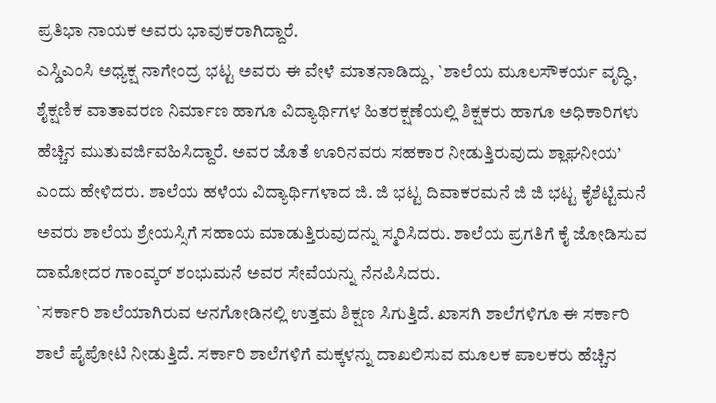ಪ್ರತಿಭಾ ನಾಯಕ ಅವರು ಭಾವುಕರಾಗಿದ್ದಾರೆ.
ಎಸ್ಡಿಎಂಸಿ ಅಧ್ಯಕ್ಷ ನಾಗೇಂದ್ರ ಭಟ್ಟ ಅವರು ಈ ವೇಳೆ ಮಾತನಾಡಿದ್ದು, `ಶಾಲೆಯ ಮೂಲಸೌಕರ್ಯ ವೃದ್ಧಿ, ಶೈಕ್ಷಣಿಕ ವಾತಾವರಣ ನಿರ್ಮಾಣ ಹಾಗೂ ವಿದ್ಯಾರ್ಥಿಗಳ ಹಿತರಕ್ಷಣೆಯಲ್ಲಿ ಶಿಕ್ಷಕರು ಹಾಗೂ ಅಧಿಕಾರಿಗಳು ಹೆಚ್ಚಿನ ಮುತುವರ್ಜಿವಹಿಸಿದ್ದಾರೆ. ಅವರ ಜೊತೆ ಊರಿನವರು ಸಹಕಾರ ನೀಡುತ್ತಿರುವುದು ಶ್ಲಾಘನೀಯ’ ಎಂದು ಹೇಳಿದರು. ಶಾಲೆಯ ಹಳೆಯ ವಿದ್ಯಾರ್ಥಿಗಳಾದ ಜಿ. ಜಿ ಭಟ್ಟ ದಿವಾಕರಮನೆ ಜಿ ಜಿ ಭಟ್ಟ ಕೈಶೆಟ್ಟಿಮನೆ ಅವರು ಶಾಲೆಯ ಶ್ರೇಯಸ್ಸಿಗೆ ಸಹಾಯ ಮಾಡುತ್ತಿರುವುದನ್ನು ಸ್ಮರಿಸಿದರು. ಶಾಲೆಯ ಪ್ರಗತಿಗೆ ಕೈ ಜೋಡಿಸುವ ದಾಮೋದರ ಗಾಂವ್ಕರ್ ಶಂಭುಮನೆ ಅವರ ಸೇವೆಯನ್ನು ನೆನಪಿಸಿದರು.
`ಸರ್ಕಾರಿ ಶಾಲೆಯಾಗಿರುವ ಆನಗೋಡಿನಲ್ಲಿ ಉತ್ತಮ ಶಿಕ್ಷಣ ಸಿಗುತ್ತಿದೆ. ಖಾಸಗಿ ಶಾಲೆಗಳಿಗೂ ಈ ಸರ್ಕಾರಿ ಶಾಲೆ ಪೈಪೋಟಿ ನೀಡುತ್ತಿದೆ. ಸರ್ಕಾರಿ ಶಾಲೆಗಳಿಗೆ ಮಕ್ಕಳನ್ನು ದಾಖಲಿಸುವ ಮೂಲಕ ಪಾಲಕರು ಹೆಚ್ಚಿನ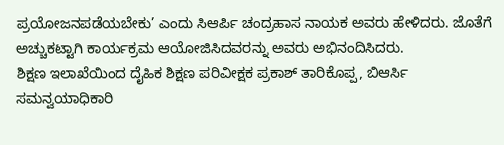ಪ್ರಯೋಜನಪಡೆಯಬೇಕು’ ಎಂದು ಸಿಆರ್ಪಿ ಚಂದ್ರಹಾಸ ನಾಯಕ ಅವರು ಹೇಳಿದರು. ಜೊತೆಗೆ ಅಚ್ಚುಕಟ್ಟಾಗಿ ಕಾರ್ಯಕ್ರಮ ಆಯೋಜಿಸಿದವರನ್ನು ಅವರು ಅಭಿನಂದಿಸಿದರು.
ಶಿಕ್ಷಣ ಇಲಾಖೆಯಿಂದ ದೈಹಿಕ ಶಿಕ್ಷಣ ಪರಿವೀಕ್ಷಕ ಪ್ರಕಾಶ್ ತಾರಿಕೊಪ್ಪ, ಬಿಆರ್ಸಿ ಸಮನ್ವಯಾಧಿಕಾರಿ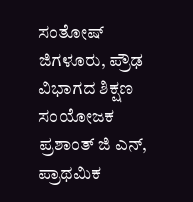ಸಂತೋಷ್ ಜಿಗಳೂರು, ಪ್ರೌಢ ವಿಭಾಗದ ಶಿಕ್ಷಣ ಸಂಯೋಜಕ ಪ್ರಶಾಂತ್ ಜಿ ಎನ್, ಪ್ರಾಥಮಿಕ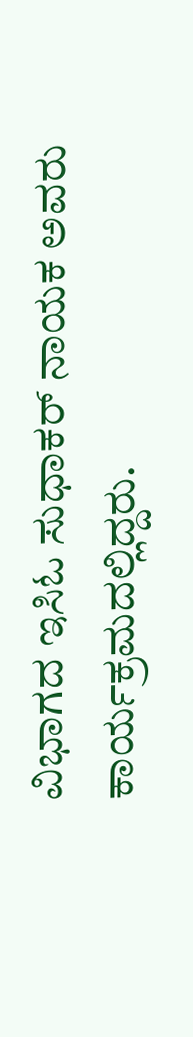ವಿಭಾಗದ ಇಸಿಓ ಸುಧಾಕರ್ ನಾಯಕ ಅವರು ಕಾರ್ಯಕ್ರಮದಲ್ಲಿದ್ದರು.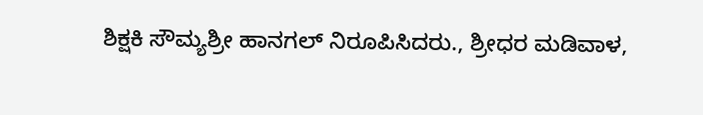ಶಿಕ್ಷಕಿ ಸೌಮ್ಯಶ್ರೀ ಹಾನಗಲ್ ನಿರೂಪಿಸಿದರು., ಶ್ರೀಧರ ಮಡಿವಾಳ,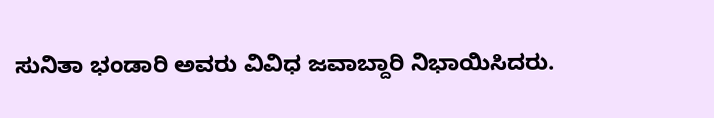ಸುನಿತಾ ಭಂಡಾರಿ ಅವರು ವಿವಿಧ ಜವಾಬ್ದಾರಿ ನಿಭಾಯಿಸಿದರು.